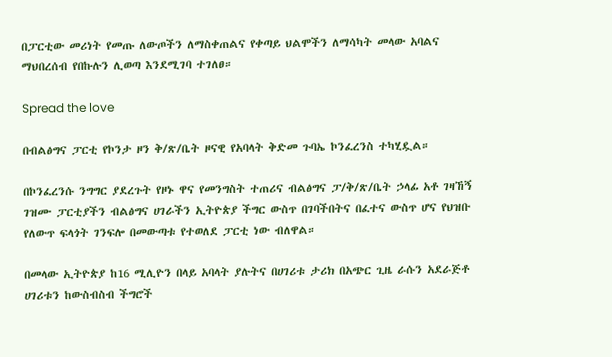በፓርቲው መሪነት የመጡ ለውጦችን ለማስቀጠልና የቀጣይ ህልሞችን ለማሳካት መላው አባልና ማህበረሰብ የበኩሉን ሊወጣ እንደሚገባ ተገለፀ።

Spread the love

በብልፅግና ፓርቲ የኮንታ ዞን ቅ/ጽ/ቤት ዞናዊ የአባላት ቅድመ ጉባኤ ኮንፈረንስ ተካሂዷል።

በኮንፈረንሱ ንግግር ያደረጉት የዞኑ ዋና የመንግስት ተጠሪና ብልፅግና ፓ/ቅ/ጽ/ቤት ኃላፊ አቶ ገዛኸኝ ገዝሙ ፓርቲያችን ብልፅግና ሀገራችን ኢትዮጵያ ችግር ውስጥ በገባችበትና በፈተና ውስጥ ሆና የህዝቡ የለውጥ ፍላጎት ገንፍሎ በመውጣቱ የተወለደ ፓርቲ ነው ብለዋል።

በመላው ኢትዮጵያ ከ16 ሚሊዮን በላይ አባላት ያሉትና በሀገሪቱ ታሪክ በአጭር ጊዜ ራሱን አደራጅቶ ሀገሪቱን ከውስብስብ ችግሮች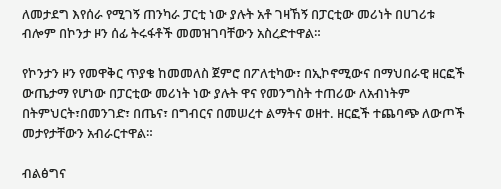ለመታደግ እየሰራ የሚገኝ ጠንካራ ፓርቲ ነው ያሉት አቶ ገዛኸኝ በፓርቲው መሪነት በሀገሪቱ ብሎም በኮንታ ዞን ሰፊ ትሩፋቶች መመዝገባቸውን አስረድተዋል።

የኮንታን ዞን የመዋቅር ጥያቄ ከመመለስ ጀምሮ በፖለቲካው፣ በኢኮኖሚውና በማህበራዊ ዘርፎች ውጤታማ የሆነው በፓርቲው መሪነት ነው ያሉት ዋና የመንግስት ተጠሪው ለአብነትም በትምህርት፣በመንገድ፣ በጤና፣ በግብርና በመሠረተ ልማትና ወዘተ. ዘርፎች ተጨባጭ ለውጦች መታየታቸውን አብራርተዋል።

ብልፅግና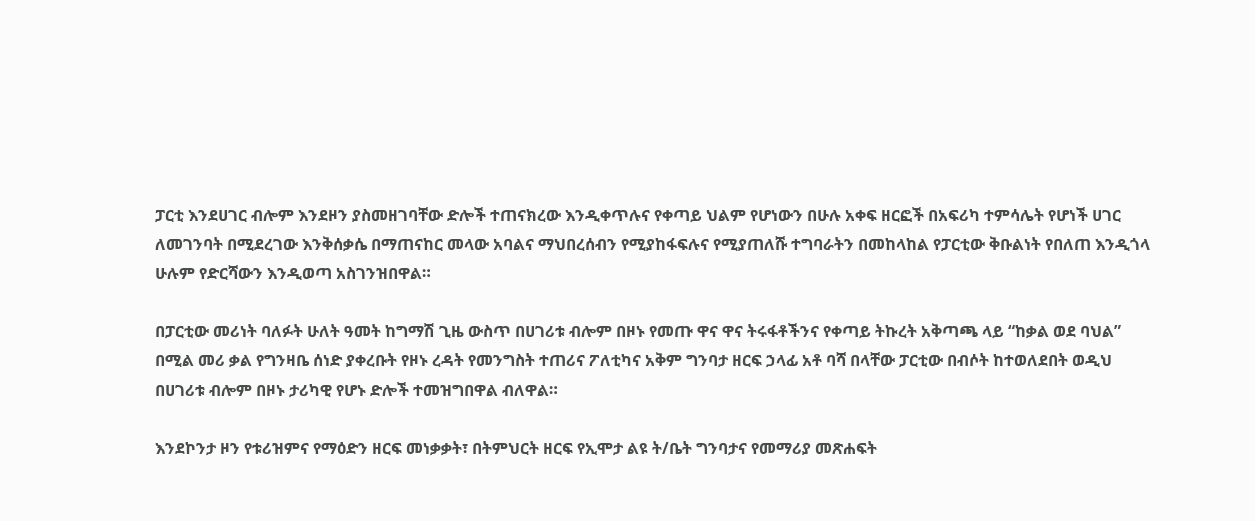ፓርቲ እንደሀገር ብሎም እንደዞን ያስመዘገባቸው ድሎች ተጠናክረው እንዲቀጥሉና የቀጣይ ህልም የሆነውን በሁሉ አቀፍ ዘርፎች በአፍሪካ ተምሳሌት የሆነች ሀገር ለመገንባት በሚደረገው እንቅሰቃሴ በማጠናከር መላው አባልና ማህበረሰብን የሚያከፋፍሉና የሚያጠለሹ ተግባራትን በመከላከል የፓርቲው ቅቡልነት የበለጠ እንዲጎላ ሁሉም የድርሻውን እንዲወጣ አስገንዝበዋል።

በፓርቲው መሪነት ባለፉት ሁለት ዓመት ከግማሽ ጊዜ ውስጥ በሀገሪቱ ብሎም በዞኑ የመጡ ዋና ዋና ትሩፋቶችንና የቀጣይ ትኩረት አቅጣጫ ላይ “ከቃል ወደ ባህል” በሚል መሪ ቃል የግንዛቤ ሰነድ ያቀረቡት የዞኑ ረዳት የመንግስት ተጠሪና ፖለቲካና አቅም ግንባታ ዘርፍ ኃላፊ አቶ ባሻ በላቸው ፓርቲው በብሶት ከተወለደበት ወዲህ በሀገሪቱ ብሎም በዞኑ ታሪካዊ የሆኑ ድሎች ተመዝግበዋል ብለዋል።

እንደኮንታ ዞን የቱሪዝምና የማዕድን ዘርፍ መነቃቃት፣ በትምህርት ዘርፍ የኢሞታ ልዩ ት/ቤት ግንባታና የመማሪያ መጽሐፍት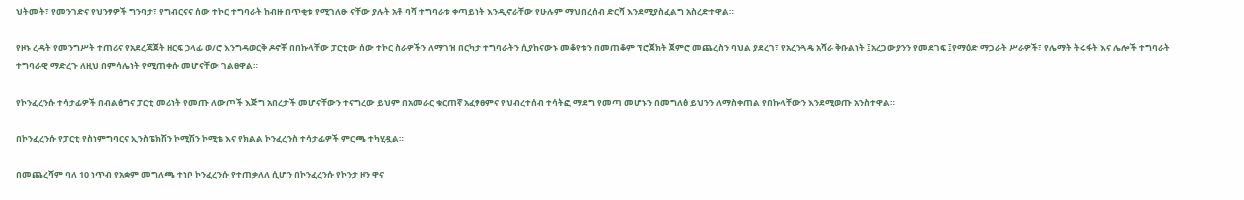ህትመት፣ የመንገድና የህንፃዎች ግንባታ፣ የግብርናና ሰው ተኮር ተግባራት ከብዙ በጥቂቱ የሚገለፁ ናቸው ያሉት አቶ ባሻ ተግባራቱ ቀጣይነት እንዲኖራቸው የሁሉም ማህበረሰብ ድርሻ እንደሚያስፈልግ አስረድተዋል።

የዞኑ ረዳት የመንግሥት ተጠሪና የአደረጃጀት ዘርፍ ኃላፊ ወ/ሮ እንግዳወርቅ ዶኖቾ በበኩላቸው ፓርቲው ሰው ተኮር ስራዎችን ለማገዝ በርካታ ተግባራትን ሲያከናውኑ መቆየቱን በመጠቆም ፕሮጀክት ጀምሮ መጨረስን ባህል ያደረገ፣ የአረንጓዴ አሻራ ቅቡልነት ፤አረጋውያንን የመደገፍ ፤የማዕድ ማጋራት ሥራዎች፣ የሌማት ትሩፋት እና ሌሎች ተግባራት ተግባራዊ ማድረጉ ለዚህ በምሳሌነት የሚጠቀሱ መሆናቸው ገልፀዋል።

የኮንፈረንሱ ተሳታፊዎች በብልፅግና ፓርቲ መሪነት የመጡ ለውጦች እጅግ አበረታች መሆናቸውን ተናግረው ይህም በአመራር ቁርጠኛ አፈፃፀምና የህብረተሰብ ተሳትፎ ማደግ የመጣ መሆኑን በመግለፅ ይህንን ለማስቀጠል የበኩላቸውን እንደሚወጡ አንስተዋል።

በኮንፈረንሱ የፓርቲ የስነምግባርና ኢንስፔክሽን ኮሚሽን ኮሚቴ እና የክልል ኮንፈረንስ ተሳታፊዎች ምርጫ ተካሂዷል።

በመጨረሻም ባለ 10 ነጥብ የአቋም መግለጫ ተነቦ ኮንፈረንሱ የተጠቃለለ ሲሆን በኮንፈረንሱ የኮንታ ዞን ዋና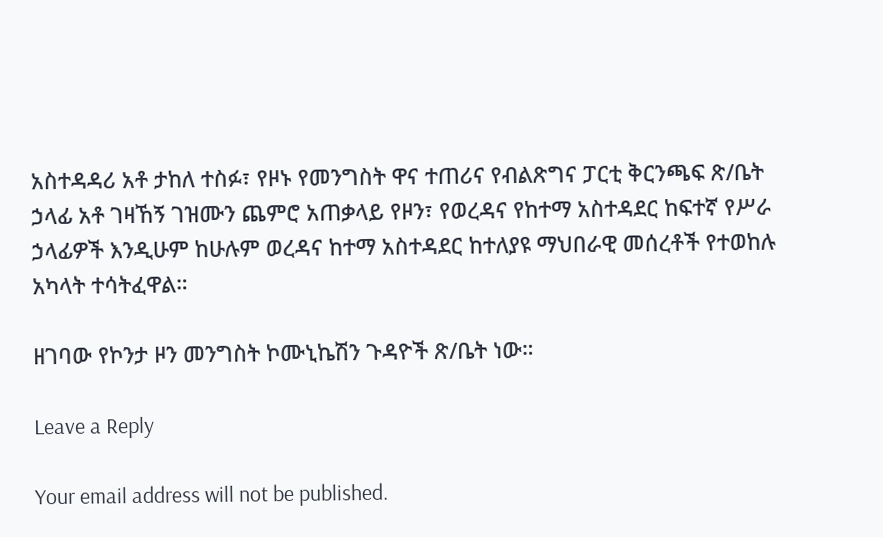አስተዳዳሪ አቶ ታከለ ተስፉ፣ የዞኑ የመንግስት ዋና ተጠሪና የብልጽግና ፓርቲ ቅርንጫፍ ጽ/ቤት ኃላፊ አቶ ገዛኸኝ ገዝሙን ጨምሮ አጠቃላይ የዞን፣ የወረዳና የከተማ አስተዳደር ከፍተኛ የሥራ ኃላፊዎች እንዲሁም ከሁሉም ወረዳና ከተማ አስተዳደር ከተለያዩ ማህበራዊ መሰረቶች የተወከሉ አካላት ተሳትፈዋል።

ዘገባው የኮንታ ዞን መንግስት ኮሙኒኬሽን ጉዳዮች ጽ/ቤት ነው።

Leave a Reply

Your email address will not be published.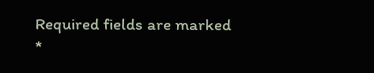Required fields are marked *